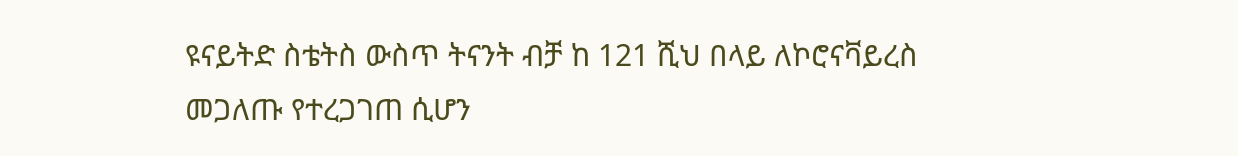ዩናይትድ ስቴትስ ውስጥ ትናንት ብቻ ከ 121 ሺህ በላይ ለኮሮናቫይረስ መጋለጡ የተረጋገጠ ሲሆን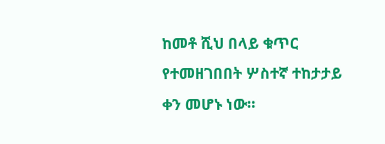ከመቶ ሺህ በላይ ቁጥር የተመዘገበበት ሦስተኛ ተከታታይ ቀን መሆኑ ነው።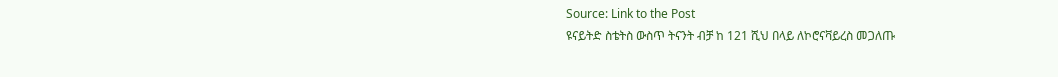Source: Link to the Post
ዩናይትድ ስቴትስ ውስጥ ትናንት ብቻ ከ 121 ሺህ በላይ ለኮሮናቫይረስ መጋለጡ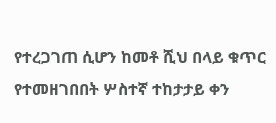የተረጋገጠ ሲሆን ከመቶ ሺህ በላይ ቁጥር የተመዘገበበት ሦስተኛ ተከታታይ ቀን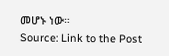መሆኑ ነው።
Source: Link to the Post